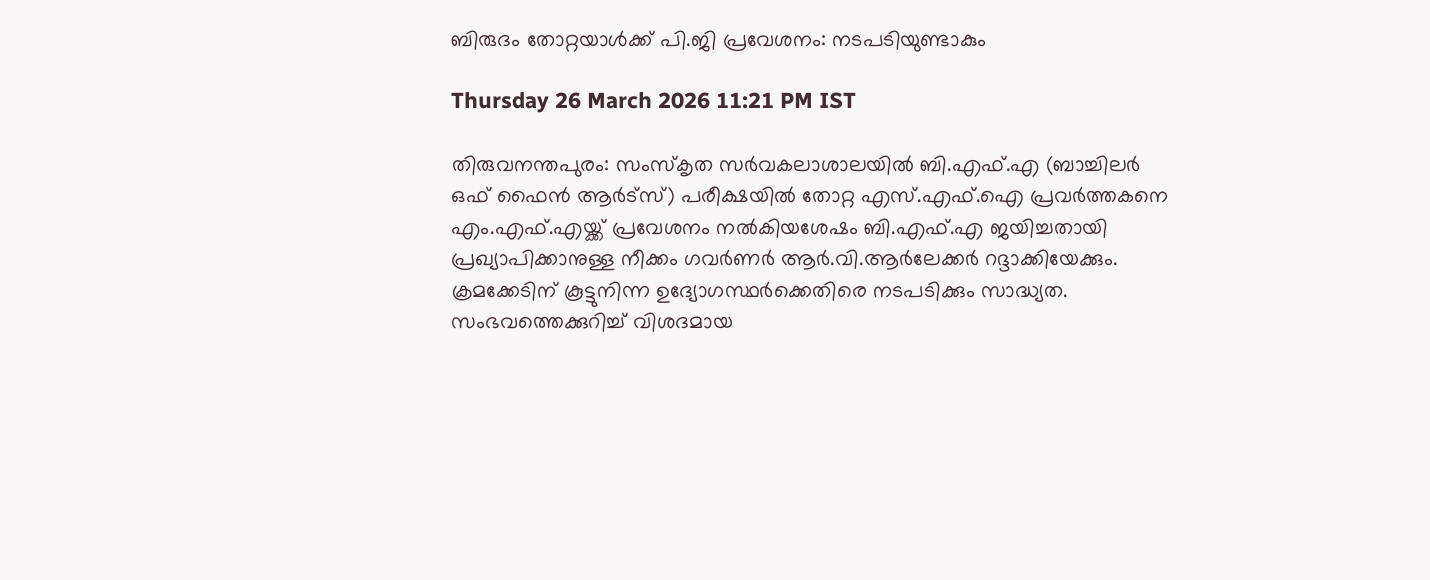ബിരുദം തോറ്റയാൾക്ക് പി.ജി പ്രവേശനം: നടപടിയുണ്ടാകും

Thursday 26 March 2026 11:21 PM IST

തിരുവനന്തപുരം: സംസ്കൃത സർവകലാശാലയിൽ ബി.എഫ്.എ (ബാച്ചിലർ ഒഫ് ഫൈൻ ആർട്സ്) പരീക്ഷയിൽ തോറ്റ എസ്.എഫ്.ഐ പ്രവർത്തകനെ എം.എഫ്.എയ്ക്ക് പ്രവേശനം നൽകിയശേഷം ബി.എഫ്.എ ജയിച്ചതായി പ്രഖ്യാപിക്കാനുള്ള നീക്കം ഗവർണർ ആർ.വി.ആർലേക്കർ റദ്ദാക്കിയേക്കും. ക്രമക്കേടിന് കൂട്ടുനിന്ന ഉദ്യോഗസ്ഥർക്കെതിരെ നടപടിക്കും സാദ്ധ്യത. സംഭവത്തെക്കുറിച്ച് വിശദമായ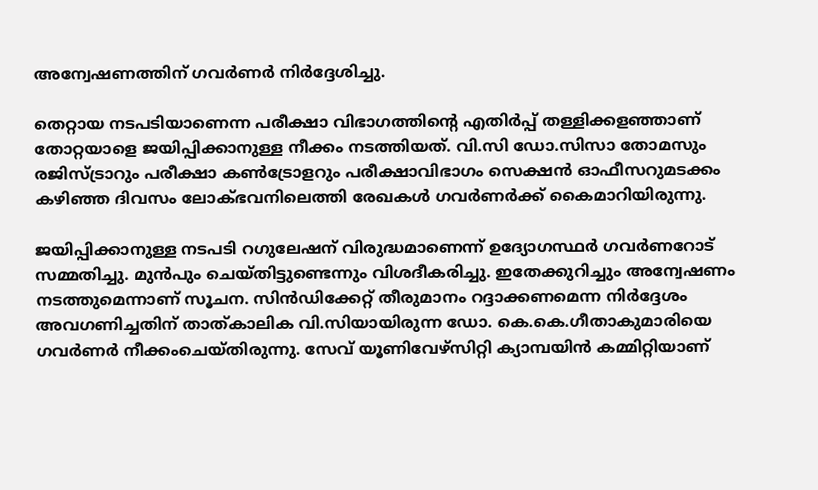അന്വേഷണത്തിന് ഗവർണർ നിർദ്ദേശിച്ചു.

തെറ്റായ നടപടിയാണെന്ന പരീക്ഷാ വിഭാഗത്തിന്റെ എതിർപ്പ് തള്ളിക്കളഞ്ഞാണ് തോറ്റയാളെ ജയിപ്പിക്കാനുള്ള നീക്കം നടത്തിയത്. വി.സി ഡോ.സിസാ തോമസും രജിസ്ട്രാറും പരീക്ഷാ കൺട്രോളറും പരീക്ഷാവിഭാഗം സെക്ഷൻ ഓഫീസറുമടക്കം കഴിഞ്ഞ ദിവസം ലോക്ഭവനിലെത്തി രേഖകൾ ഗവർണർക്ക് കൈമാറിയിരുന്നു.

ജയിപ്പിക്കാനുള്ള നടപടി റഗുലേഷന് വിരുദ്ധമാണെന്ന് ഉദ്യോഗസ്ഥർ ഗവർണറോട് സമ്മതിച്ചു. മുൻപും ചെയ്തിട്ടുണ്ടെന്നും വിശദീകരിച്ചു. ഇതേക്കുറിച്ചും അന്വേഷണം നടത്തുമെന്നാണ് സൂചന. സിൻഡിക്കേറ്റ് തീരുമാനം റദ്ദാക്കണമെന്ന നിർദ്ദേശം അവഗണിച്ചതിന് താത്കാലിക വി.സിയായിരുന്ന ഡോ. കെ.കെ.ഗീതാകുമാരിയെ ഗവർണർ നീക്കംചെയ്തിരുന്നു. സേവ് യൂണിവേഴ്സിറ്റി ക്യാമ്പയിൻ കമ്മിറ്റിയാണ്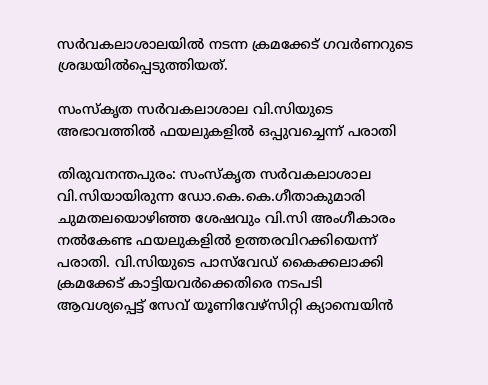സർവകലാശാലയിൽ നടന്ന ക്രമക്കേട് ഗവർണറുടെ ശ്രദ്ധയിൽപ്പെടുത്തിയത്.

സംസ്കൃത സർവകലാശാല വി.സിയുടെ അഭാവത്തിൽ ഫയലുകളിൽ ഒപ്പുവച്ചെന്ന് പരാതി

തിരുവനന്തപുരം: സംസ്കൃത സർവകലാശാല വി.സിയായിരുന്ന ഡോ.കെ.കെ.ഗീതാകുമാരി ചുമതലയൊഴിഞ്ഞ ശേഷവും വി.സി അംഗീകാരം നൽകേണ്ട ഫയലുകളിൽ ഉത്തരവിറക്കിയെന്ന് പരാതി. വി.സിയുടെ പാസ്‌വേഡ്‌ കൈക്കലാക്കി ക്രമക്കേട് കാട്ടിയവർക്കെതിരെ നടപടി ആവശ്യപ്പെട്ട് സേവ് യൂണിവേഴ്സിറ്റി ക്യാമ്പെയിൻ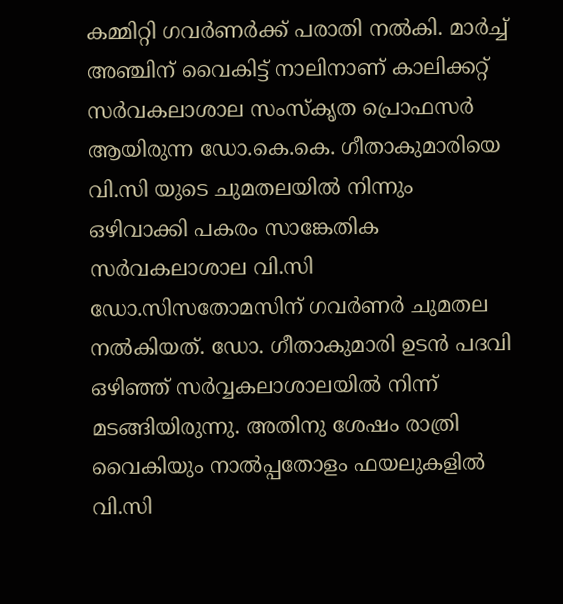കമ്മിറ്റി ഗവർണർക്ക് പരാതി നൽകി. മാർച്ച് അഞ്ചിന് വൈകിട്ട് നാലിനാണ് കാലിക്കറ്റ് സർവകലാശാല സംസ്കൃത പ്രൊഫസർ ആയിരുന്ന ഡോ.കെ.കെ. ഗീതാകുമാരിയെ വി.സി യുടെ ചുമതലയിൽ നിന്നും ഒഴിവാക്കി പകരം സാങ്കേതിക സർവകലാശാല വി.സി ഡോ.സിസതോമസിന് ഗവർണർ ചുമതല നൽകിയത്. ഡോ. ഗീതാകുമാരി ഉടൻ പദവി ഒഴിഞ്ഞ് സർവ്വകലാശാലയിൽ നിന്ന് മടങ്ങിയിരുന്നു. അതിനു ശേഷം രാത്രി വൈകിയും നാൽപ്പതോളം ഫയലുകളിൽ വി.സി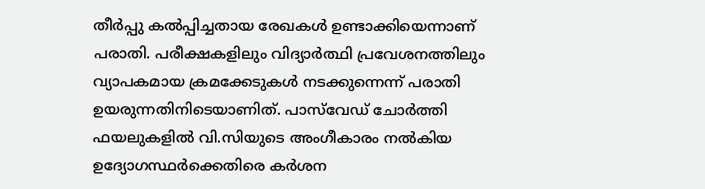തീർപ്പു കൽപ്പിച്ചതായ രേഖകൾ ഉണ്ടാക്കിയെന്നാണ് പരാതി. പരീക്ഷകളിലും വിദ്യാർത്ഥി പ്രവേശനത്തിലും വ്യാപകമായ ക്രമക്കേടുകൾ നടക്കുന്നെന്ന് പരാതി ഉയരുന്നതിനിടെയാണിത്. പാസ്‌വേഡ് ചോർത്തി ഫയലുകളിൽ വി.സിയുടെ അംഗീകാരം നൽകിയ ഉദ്യോഗസ്ഥർക്കെതിരെ കർശന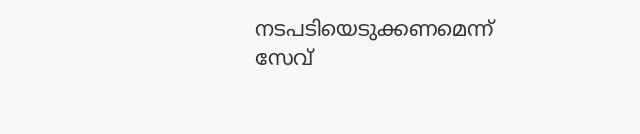നടപടിയെടുക്കണമെന്ന് സേവ്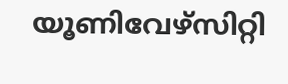യൂണിവേഴ്സിറ്റി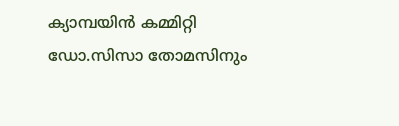ക്യാമ്പയിൻ കമ്മിറ്റി ഡോ.സിസാ തോമസിനും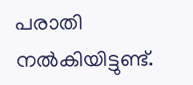പരാതി നൽകിയിട്ടുണ്ട്.